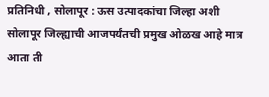प्रतिनिधी , सोलापूर : ऊस उत्पादकांचा जिल्हा अशी सोलापूर जिल्ह्याची आजपर्यंतची प्रमुख ओळख आहे मात्र आता ती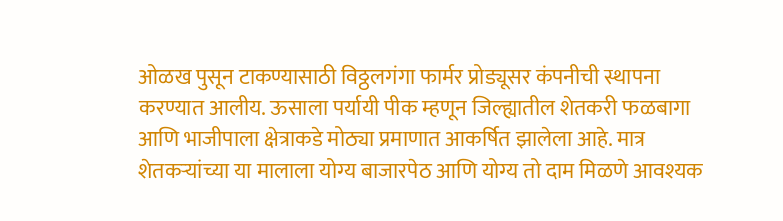ओळख पुसून टाकण्यासाठी विठ्ठलगंगा फार्मर प्रोड्यूसर कंपनीची स्थापना करण्यात आलीय. ऊसाला पर्यायी पीक म्हणून जिल्ह्यातील शेतकरी फळबागा आणि भाजीपाला क्षेत्राकडे मोठ्या प्रमाणात आकर्षित झालेला आहे. मात्र शेतकऱ्यांच्या या मालाला योग्य बाजारपेठ आणि योग्य तो दाम मिळणे आवश्यक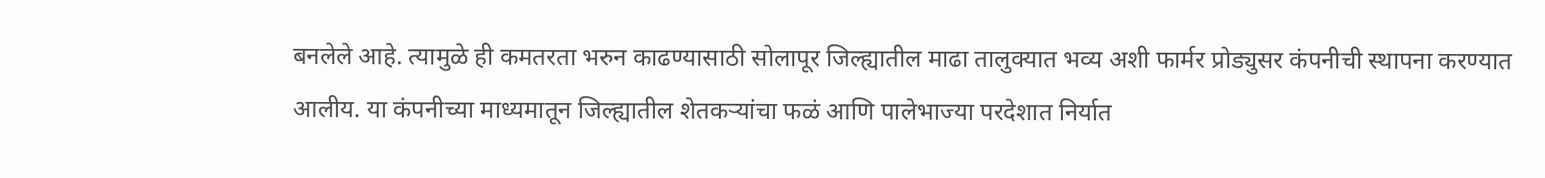बनलेले आहे. त्यामुळे ही कमतरता भरुन काढण्यासाठी सोलापूर जिल्ह्यातील माढा तालुक्यात भव्य अशी फार्मर प्रोड्युसर कंपनीची स्थापना करण्यात आलीय. या कंपनीच्या माध्यमातून जिल्ह्यातील शेतकऱ्यांचा फळं आणि पालेभाज्या परदेशात निर्यात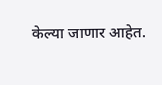केल्या जाणार आहेत.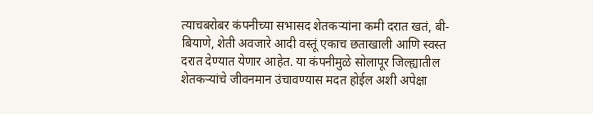त्याचबरोबर कंपनीच्या सभासद शेतकऱ्यांना कमी दरात खतं, बी- बियाणे, शेती अवजारे आदी वस्तूं एकाच छताखाली आणि स्वस्त दरात देण्यात येणार आहेत. या कंपनीमुळे सोलापूर जिल्ह्यातील शेतकऱ्यांचे जीवनमान उंचावण्यास मदत होईल अशी अपेक्षा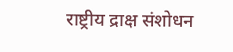राष्ट्रीय द्राक्ष संशोधन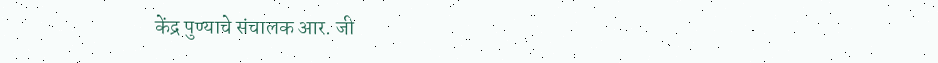केंद्र पुण्याचे संचालक आर. जी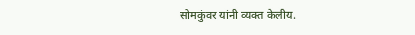सोमकुंवर यांनी व्यक्त केलीय.